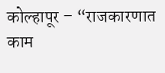कोल्हापूर – “राजकारणात काम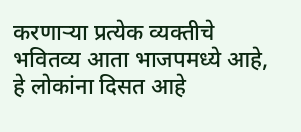करणाऱ्या प्रत्येक व्यक्तीचे भवितव्य आता भाजपमध्ये आहे, हे लोकांना दिसत आहे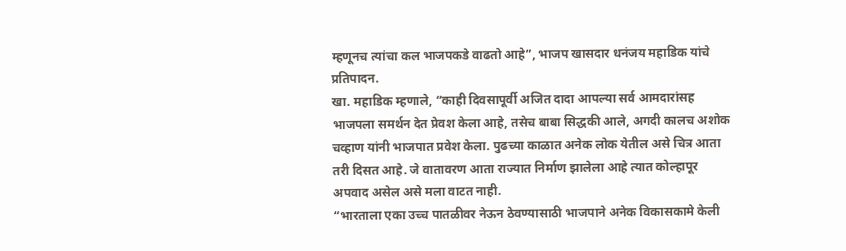म्हणूनच त्यांचा कल भाजपकडे वाढतो आहे”, भाजप खासदार धनंजय महाडिक यांचे प्रतिपादन.
खा. महाडिक म्हणाले, “काही दिवसापूर्वी अजित दादा आपल्या सर्व आमदारांसह भाजपला समर्थन देत प्रेवश केला आहे, तसेच बाबा सिद्धकी आले, अगदी कालच अशोक चव्हाण यांनी भाजपात प्रवेश केला. पुढच्या काळात अनेक लोक येतील असे चित्र आता तरी दिसत आहे. जे वातावरण आता राज्यात निर्माण झालेला आहे त्यात कोल्हापूर अपवाद असेल असे मला वाटत नाही.
“भारताला एका उच्च पातळीवर नेऊन ठेवण्यासाठी भाजपाने अनेक विकासकामे केली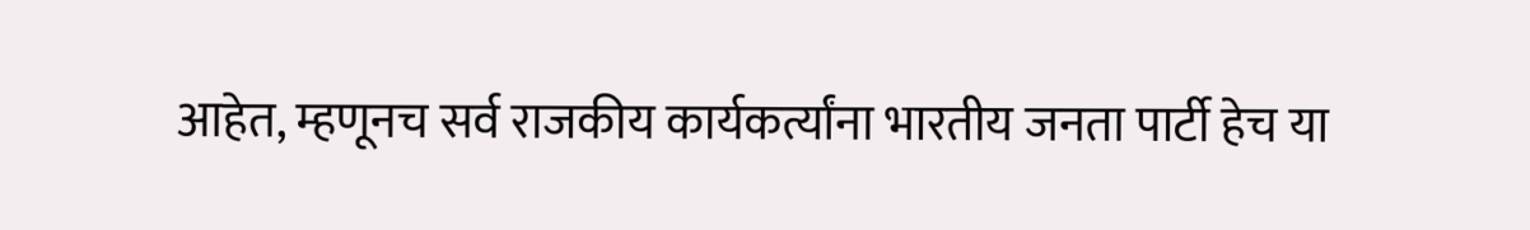आहेत, म्हणूनच सर्व राजकीय कार्यकर्त्यांना भारतीय जनता पार्टी हेच या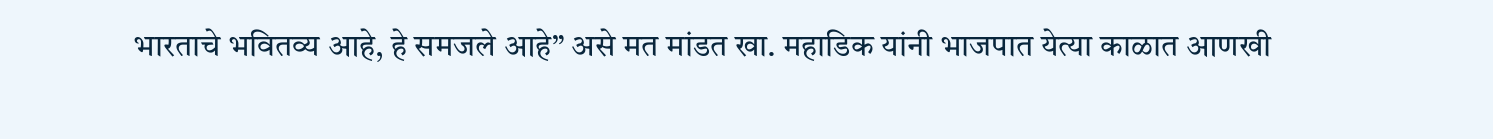भारताचे भवितव्य आहे, हे समजले आहे” असे मत मांडत खा. महाडिक यांनी भाजपात येत्या काळात आणखी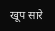खूप सारे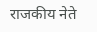राजकीय नेते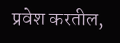प्रवेश करतील,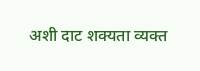अशी दाट शक्यता व्यक्त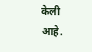केली आहे.